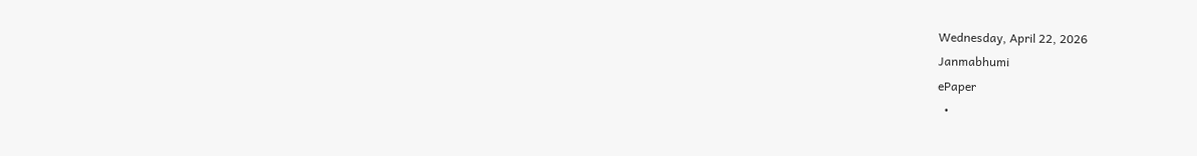Wednesday, April 22, 2026
Janmabhumi
ePaper
  •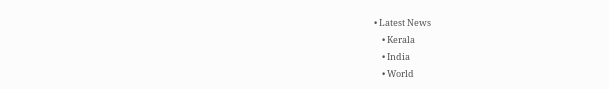• Latest News
    • Kerala
    • India
    • World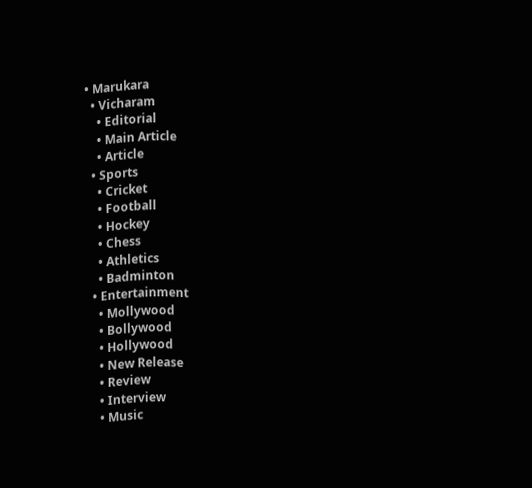• Marukara
  • Vicharam
    • Editorial
    • Main Article
    • Article
  • Sports
    • Cricket
    • Football
    • Hockey
    • Chess
    • Athletics
    • Badminton
  • Entertainment
    • Mollywood
    • Bollywood
    • Hollywood
    • New Release
    • Review
    • Interview
    • Music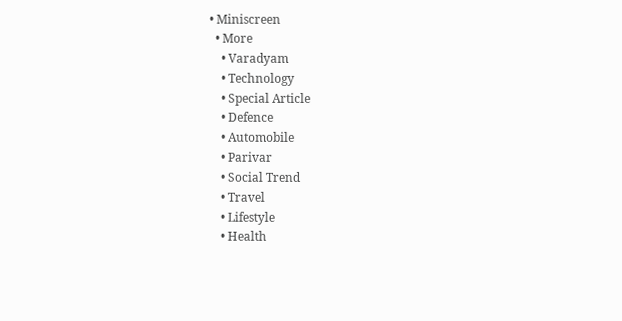• Miniscreen
  • More
    • Varadyam
    • Technology
    • Special Article
    • Defence
    • Automobile
    • Parivar
    • Social Trend
    • Travel
    • Lifestyle
    • Health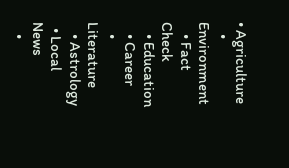• Agriculture
    • Environment
    • Fact Check
    • Education
    • Career
    • Literature
    • Astrology
  • Local News
    •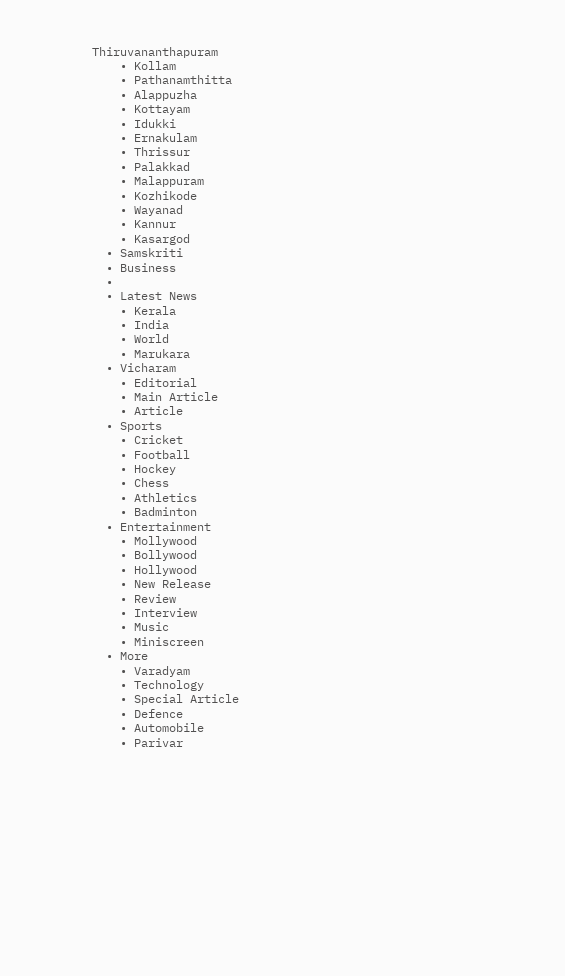Thiruvananthapuram
    • Kollam
    • Pathanamthitta
    • Alappuzha
    • Kottayam
    • Idukki
    • Ernakulam
    • Thrissur
    • Palakkad
    • Malappuram
    • Kozhikode
    • Wayanad
    • Kannur
    • Kasargod
  • Samskriti
  • Business
  •
  • Latest News
    • Kerala
    • India
    • World
    • Marukara
  • Vicharam
    • Editorial
    • Main Article
    • Article
  • Sports
    • Cricket
    • Football
    • Hockey
    • Chess
    • Athletics
    • Badminton
  • Entertainment
    • Mollywood
    • Bollywood
    • Hollywood
    • New Release
    • Review
    • Interview
    • Music
    • Miniscreen
  • More
    • Varadyam
    • Technology
    • Special Article
    • Defence
    • Automobile
    • Parivar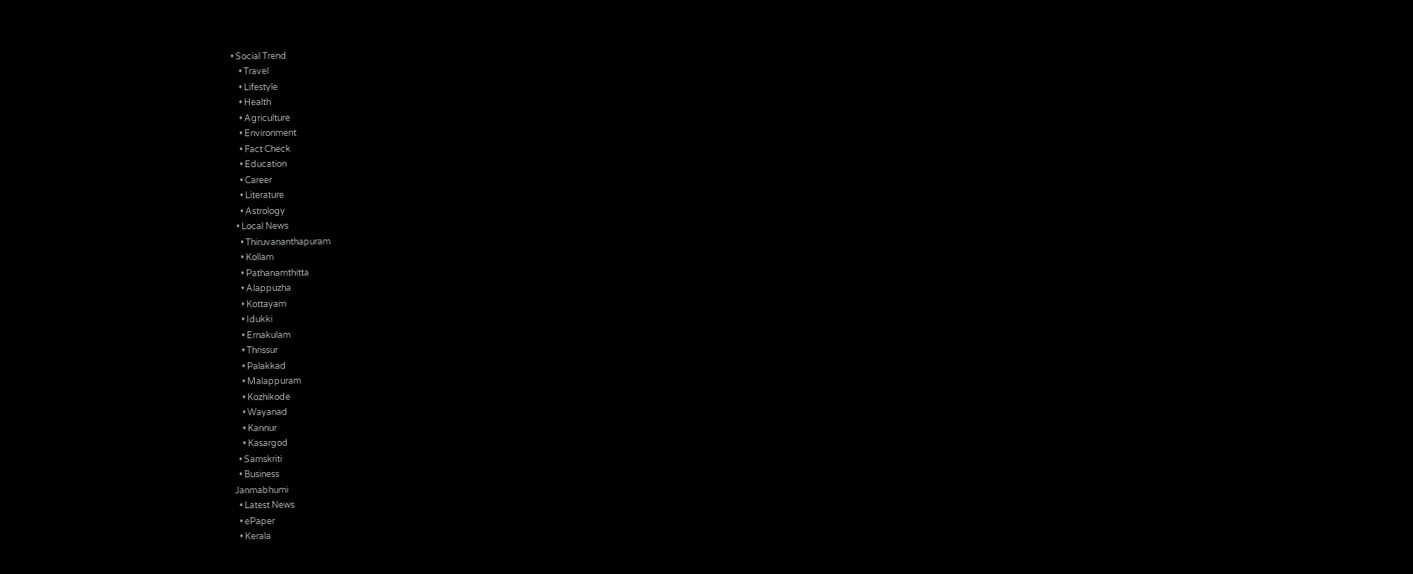• Social Trend
    • Travel
    • Lifestyle
    • Health
    • Agriculture
    • Environment
    • Fact Check
    • Education
    • Career
    • Literature
    • Astrology
  • Local News
    • Thiruvananthapuram
    • Kollam
    • Pathanamthitta
    • Alappuzha
    • Kottayam
    • Idukki
    • Ernakulam
    • Thrissur
    • Palakkad
    • Malappuram
    • Kozhikode
    • Wayanad
    • Kannur
    • Kasargod
  • Samskriti
  • Business
Janmabhumi
  • Latest News
  • ePaper
  • Kerala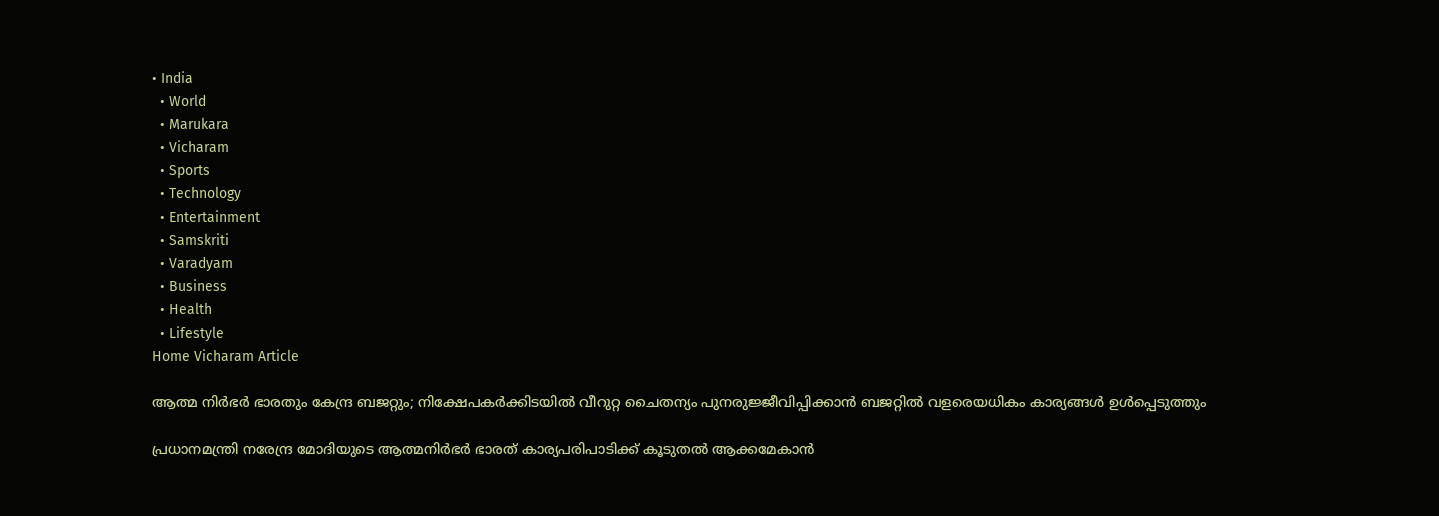• India
  • World
  • Marukara
  • Vicharam
  • Sports
  • Technology
  • Entertainment
  • Samskriti
  • Varadyam
  • Business
  • Health
  • Lifestyle
Home Vicharam Article

ആത്മ നിര്‍ഭര്‍ ഭാരതും കേന്ദ്ര ബജറ്റും; നിക്ഷേപകര്‍ക്കിടയില്‍ വീറുറ്റ ചൈതന്യം പുനരുജ്ജീവിപ്പിക്കാന്‍ ബജറ്റില്‍ വളരെയധികം കാര്യങ്ങള്‍ ഉള്‍പ്പെടുത്തും

പ്രധാനമന്ത്രി നരേന്ദ്ര മോദിയുടെ ആത്മനിര്‍ഭര്‍ ഭാരത് കാര്യപരിപാടിക്ക് കൂടുതല്‍ ആക്കമേകാന്‍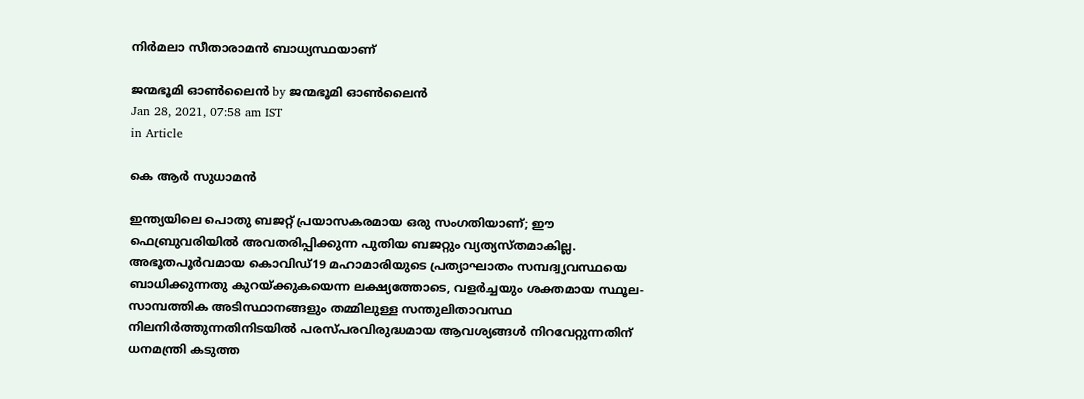നിര്‍മലാ സീതാരാമന്‍ ബാധ്യസ്ഥയാണ്

ജന്മഭൂമി ഓണ്‍ലൈന്‍ by ജന്മഭൂമി ഓണ്‍ലൈന്‍
Jan 28, 2021, 07:58 am IST
in Article

കെ ആര്‍ സുധാമന്‍

ഇന്ത്യയിലെ പൊതു ബജറ്റ് പ്രയാസകരമായ ഒരു സംഗതിയാണ്; ഈ ഫെബ്രുവരിയില്‍ അവതരിപ്പിക്കുന്ന പുതിയ ബജറ്റും വ്യത്യസ്തമാകില്ല. അഭൂതപൂര്‍വമായ കൊവിഡ്19 മഹാമാരിയുടെ പ്രത്യാഘാതം സമ്പദ്വ്യവസ്ഥയെ ബാധിക്കുന്നതു കുറയ്‌ക്കുകയെന്ന ലക്ഷ്യത്തോടെ, വളര്‍ച്ചയും ശക്തമായ സ്ഥൂല-സാമ്പത്തിക അടിസ്ഥാനങ്ങളും തമ്മിലുള്ള സന്തുലിതാവസ്ഥ നിലനിര്‍ത്തുന്നതിനിടയില്‍ പരസ്പരവിരുദ്ധമായ ആവശ്യങ്ങള്‍ നിറവേറ്റുന്നതിന് ധനമന്ത്രി കടുത്ത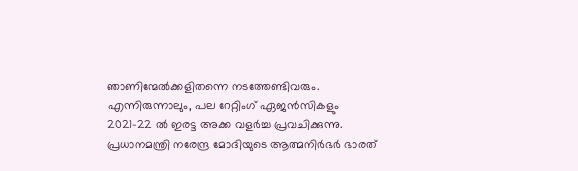ഞാണിന്മേല്‍ക്കളിതന്നെ നടത്തേണ്ടിവരും. എന്നിരുന്നാലും, പല റേറ്റിംഗ് ഏജന്‍സികളും 2021-22 ല്‍ ഇരട്ട അക്ക വളര്‍ച്ച പ്രവചിക്കുന്നു.    പ്രധാനമന്ത്രി നരേന്ദ്ര മോദിയുടെ ആത്മനിര്‍ഭര്‍ ഭാരത്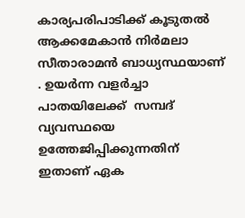കാര്യപരിപാടിക്ക് കൂടുതല്‍  ആക്കമേകാന്‍ നിര്‍മലാ  സീതാരാമന്‍ ബാധ്യസ്ഥയാണ് . ഉയര്‍ന്ന വളര്‍ച്ചാ പാതയിലേക്ക്  സമ്പദ് വ്യവസ്ഥയെ ഉത്തേജിപ്പിക്കുന്നതിന് ഇതാണ് ഏക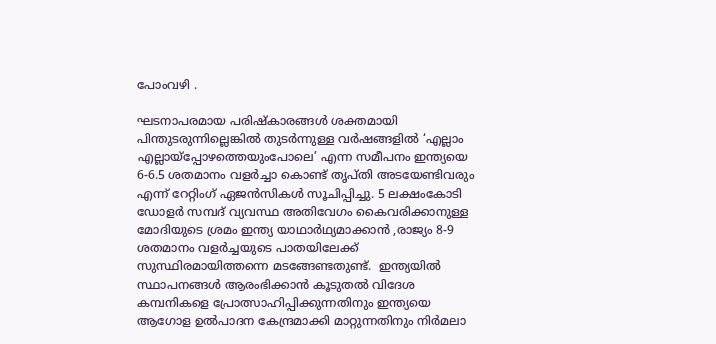പോംവഴി .

ഘടനാപരമായ പരിഷ്‌കാരങ്ങള്‍ ശക്തമായി പിന്തുടരുന്നില്ലെങ്കില്‍ തുടര്‍ന്നുള്ള വര്‍ഷങ്ങളില്‍ ‘എല്ലാം എല്ലായ്‌പ്പോഴത്തെയുംപോലെ’ എന്ന സമീപനം ഇന്ത്യയെ 6-6.5 ശതമാനം വളര്‍ച്ചാ കൊണ്ട് തൃപ്തി അടയേണ്ടിവരും എന്ന് റേറ്റിംഗ് ഏജന്‍സികള്‍ സൂചിപ്പിച്ചു. 5 ലക്ഷംകോടി ഡോളര്‍ സമ്പദ് വ്യവസ്ഥ അതിവേഗം കൈവരിക്കാനുള്ള മോദിയുടെ ശ്രമം ഇന്ത്യ യാഥാര്‍ഥ്യമാക്കാന്‍ ,രാജ്യം 8-9 ശതമാനം വളര്‍ച്ചയുടെ പാതയിലേക്ക് സുസ്ഥിരമായിത്തന്നെ മടങ്ങേണ്ടതുണ്ട്.  ഇന്ത്യയില്‍ സ്ഥാപനങ്ങള്‍ ആരംഭിക്കാന്‍ കൂടുതല്‍ വിദേശ കമ്പനികളെ പ്രോത്സാഹിപ്പിക്കുന്നതിനും ഇന്ത്യയെ ആഗോള ഉല്‍പാദന കേന്ദ്രമാക്കി മാറ്റുന്നതിനും നിര്‍മലാ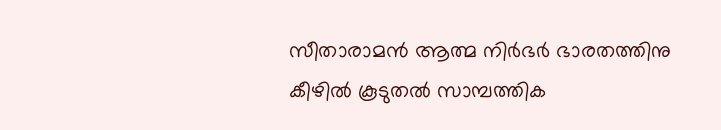സീതാരാമന്‍ ആത്മ നിര്‍ഭര്‍ ഭാരതത്തിനു കീഴില്‍ കൂടുതല്‍ സാമ്പത്തിക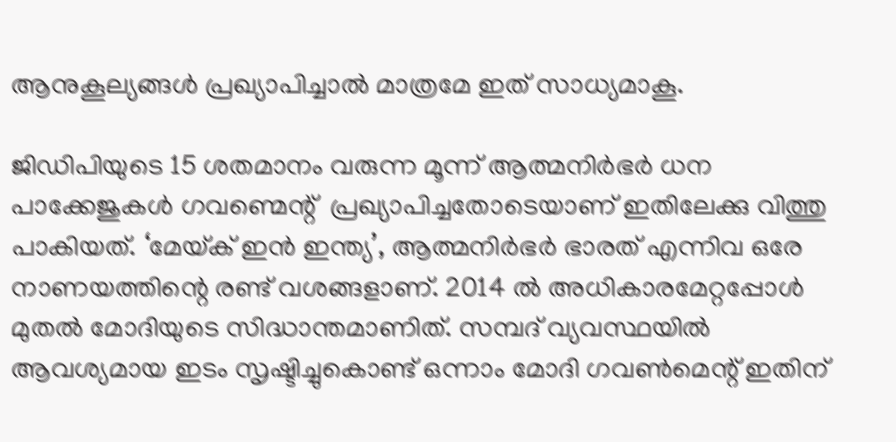ആനുകൂല്യങ്ങള്‍ പ്രഖ്യാപിച്ചാല്‍ മാത്രമേ ഇത് സാധ്യമാകൂ.

ജിഡിപിയുടെ 15 ശതമാനം വരുന്ന മൂന്ന് ആത്മനിര്‍ഭര്‍ ധന പാക്കേജുകള്‍ ഗവണ്മെന്റ്  പ്രഖ്യാപിച്ചതോടെയാണ് ഇതിലേക്കു വിത്തു പാകിയത്. ‘മേയ്‌ക് ഇന്‍ ഇന്ത്യ’, ആത്മനിര്‍ഭര്‍ ഭാരത് എന്നിവ ഒരേ നാണയത്തിന്റെ രണ്ട് വശങ്ങളാണ്. 2014 ല്‍ അധികാരമേറ്റപ്പോള്‍ മുതല്‍ മോദിയുടെ സിദ്ധാന്തമാണിത്. സമ്പദ് വ്യവസ്ഥയില്‍ ആവശ്യമായ ഇടം സൃഷ്ടിച്ചുകൊണ്ട് ഒന്നാം മോദി ഗവണ്‍മെന്റ് ഇതിന്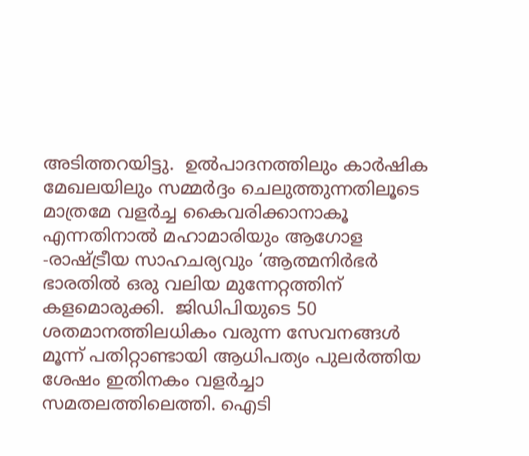അടിത്തറയിട്ടു.  ഉല്‍പാദനത്തിലും കാര്‍ഷിക മേഖലയിലും സമ്മര്‍ദ്ദം ചെലുത്തുന്നതിലൂടെ മാത്രമേ വളര്‍ച്ച കൈവരിക്കാനാകൂ എന്നതിനാല്‍ മഹാമാരിയും ആഗോള -രാഷ്‌ട്രീയ സാഹചര്യവും ‘ആത്മനിര്‍ഭര്‍ ഭാരതില്‍ ഒരു വലിയ മുന്നേറ്റത്തിന് കളമൊരുക്കി.  ജിഡിപിയുടെ 50 ശതമാനത്തിലധികം വരുന്ന സേവനങ്ങള്‍ മൂന്ന് പതിറ്റാണ്ടായി ആധിപത്യം പുലര്‍ത്തിയ ശേഷം ഇതിനകം വളര്‍ച്ചാ സമതലത്തിലെത്തി. ഐടി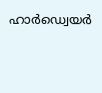ഹാര്‍ഡ്വെയര്‍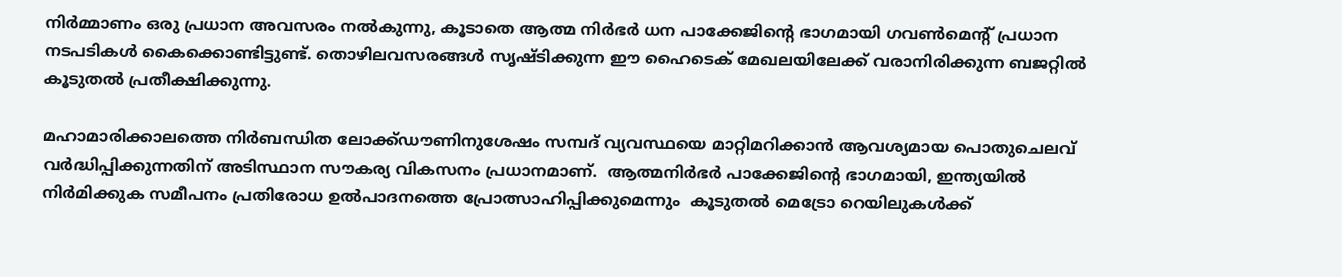നിര്‍മ്മാണം ഒരു പ്രധാന അവസരം നല്‍കുന്നു, കൂടാതെ ആത്മ നിര്‍ഭര്‍ ധന പാക്കേജിന്റെ ഭാഗമായി ഗവണ്‍മെന്റ് പ്രധാന നടപടികള്‍ കൈക്കൊണ്ടിട്ടുണ്ട്. തൊഴിലവസരങ്ങള്‍ സൃഷ്ടിക്കുന്ന ഈ ഹൈടെക് മേഖലയിലേക്ക് വരാനിരിക്കുന്ന ബജറ്റില്‍ കൂടുതല്‍ പ്രതീക്ഷിക്കുന്നു.

മഹാമാരിക്കാലത്തെ നിര്‍ബന്ധിത ലോക്ക്ഡൗണിനുശേഷം സമ്പദ് വ്യവസ്ഥയെ മാറ്റിമറിക്കാന്‍ ആവശ്യമായ പൊതുചെലവ് വര്‍ദ്ധിപ്പിക്കുന്നതിന് അടിസ്ഥാന സൗകര്യ വികസനം പ്രധാനമാണ്.  ആത്മനിര്‍ഭര്‍ പാക്കേജിന്റെ ഭാഗമായി, ഇന്ത്യയില്‍ നിര്‍മിക്കുക സമീപനം പ്രതിരോധ ഉല്‍പാദനത്തെ പ്രോത്സാഹിപ്പിക്കുമെന്നും  കൂടുതല്‍ മെട്രോ റെയിലുകള്‍ക്ക്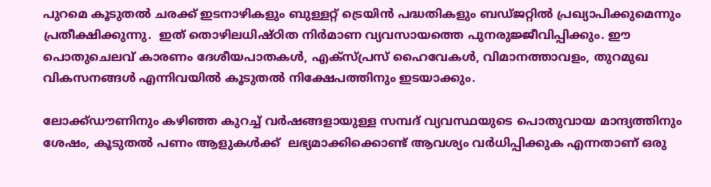പുറമെ കൂടുതല്‍ ചരക്ക് ഇടനാഴികളും ബുള്ളറ്റ് ട്രെയിന്‍ പദ്ധതികളും ബഡ്ജറ്റില്‍ പ്രഖ്യാപിക്കുമെന്നും പ്രതീക്ഷിക്കുന്നു.  ഇത് തൊഴിലധിഷ്ഠിത നിര്‍മാണ വ്യവസായത്തെ പുനരുജ്ജീവിപ്പിക്കും. ഈ പൊതുചെലവ് കാരണം ദേശീയപാതകള്‍, എക്സ്പ്രസ് ഹൈവേകള്‍, വിമാനത്താവളം, തുറമുഖ വികസനങ്ങള്‍ എന്നിവയില്‍ കൂടുതല്‍ നിക്ഷേപത്തിനും ഇടയാക്കും.

ലോക്ക്ഡൗണിനും കഴിഞ്ഞ കുറച്ച് വര്‍ഷങ്ങളായുള്ള സമ്പദ് വ്യവസ്ഥയുടെ പൊതുവായ മാന്ദ്യത്തിനും ശേഷം, കൂടുതല്‍ പണം ആളുകള്‍ക്ക്  ലഭ്യമാക്കിക്കൊണ്ട് ആവശ്യം വര്‍ധിപ്പിക്കുക എന്നതാണ് ഒരു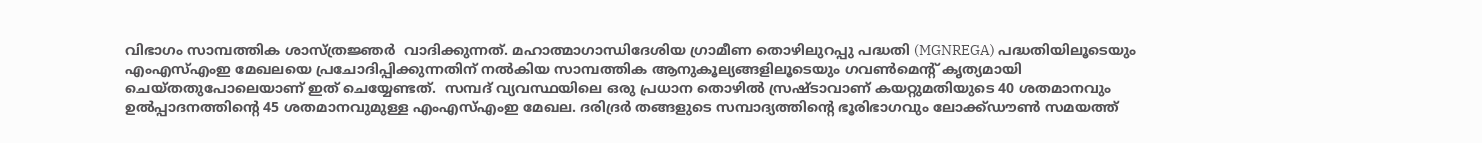വിഭാഗം സാമ്പത്തിക ശാസ്ത്രജ്ഞര്‍  വാദിക്കുന്നത്. മഹാത്മാഗാന്ധിദേശിയ ഗ്രാമീണ തൊഴിലുറപ്പു പദ്ധതി (MGNREGA) പദ്ധതിയിലൂടെയും എംഎസ്എംഇ മേഖലയെ പ്രചോദിപ്പിക്കുന്നതിന് നല്‍കിയ സാമ്പത്തിക ആനുകൂല്യങ്ങളിലൂടെയും ഗവണ്‍മെന്റ് കൃത്യമായി ചെയ്തതുപോലെയാണ് ഇത് ചെയ്യേണ്ടത്.  സമ്പദ് വ്യവസ്ഥയിലെ ഒരു പ്രധാന തൊഴില്‍ സ്രഷ്ടാവാണ് കയറ്റുമതിയുടെ 40 ശതമാനവും ഉല്‍പ്പാദനത്തിന്റെ 45 ശതമാനവുമുള്ള എംഎസ്എംഇ മേഖല. ദരിദ്രര്‍ തങ്ങളുടെ സമ്പാദ്യത്തിന്റെ ഭൂരിഭാഗവും ലോക്ക്ഡൗണ്‍ സമയത്ത്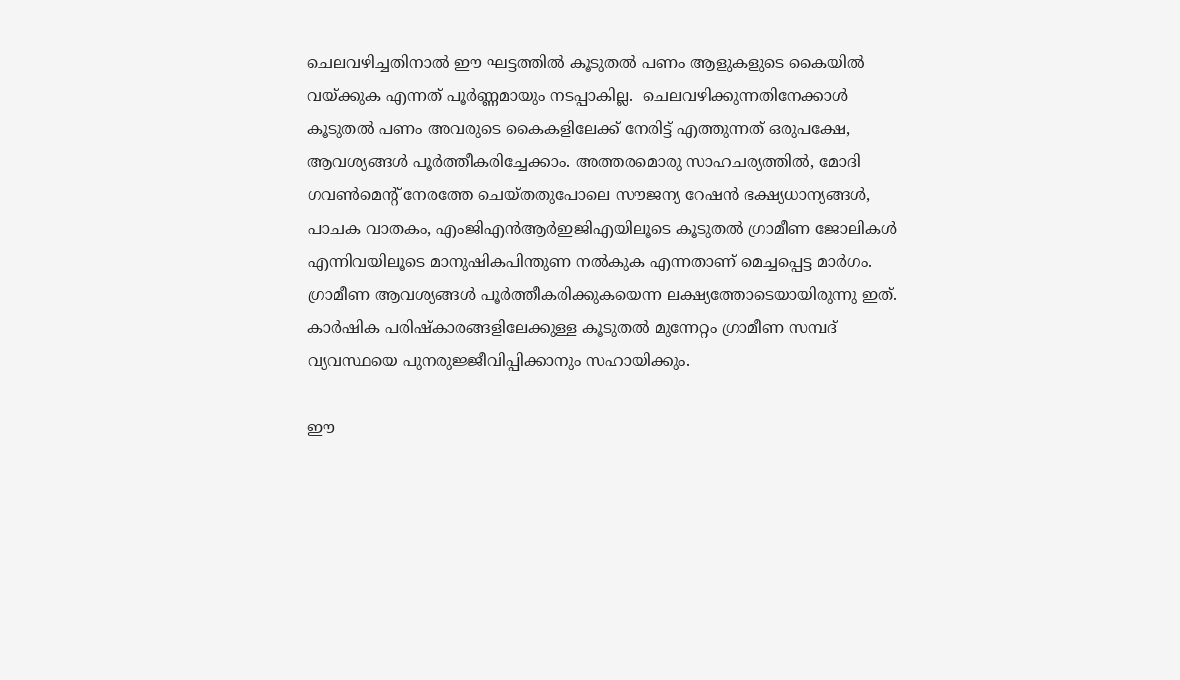ചെലവഴിച്ചതിനാല്‍ ഈ ഘട്ടത്തില്‍ കൂടുതല്‍ പണം ആളുകളുടെ കൈയില്‍ വയ്‌ക്കുക എന്നത് പൂര്‍ണ്ണമായും നടപ്പാകില്ല.  ചെലവഴിക്കുന്നതിനേക്കാള്‍ കൂടുതല്‍ പണം അവരുടെ കൈകളിലേക്ക് നേരിട്ട് എത്തുന്നത് ഒരുപക്ഷേ, ആവശ്യങ്ങള്‍ പൂര്‍ത്തീകരിച്ചേക്കാം. അത്തരമൊരു സാഹചര്യത്തില്‍, മോദി ഗവണ്‍മെന്റ് നേരത്തേ ചെയ്തതുപോലെ സൗജന്യ റേഷന്‍ ഭക്ഷ്യധാന്യങ്ങള്‍, പാചക വാതകം, എംജിഎന്‍ആര്‍ഇജിഎയിലൂടെ കൂടുതല്‍ ഗ്രാമീണ ജോലികള്‍ എന്നിവയിലൂടെ മാനുഷികപിന്തുണ നല്‍കുക എന്നതാണ് മെച്ചപ്പെട്ട മാര്‍ഗം. ഗ്രാമീണ ആവശ്യങ്ങള്‍ പൂര്‍ത്തീകരിക്കുകയെന്ന ലക്ഷ്യത്തോടെയായിരുന്നു ഇത്.  കാര്‍ഷിക പരിഷ്‌കാരങ്ങളിലേക്കുള്ള കൂടുതല്‍ മുന്നേറ്റം ഗ്രാമീണ സമ്പദ് വ്യവസ്ഥയെ പുനരുജ്ജീവിപ്പിക്കാനും സഹായിക്കും.

ഈ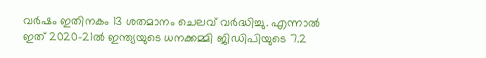വര്‍ഷം ഇതിനകം 13 ശതമാനം ചെലവ് വര്‍ദ്ധിച്ചു. എന്നാല്‍ ഇത് 2020-21ല്‍ ഇന്ത്യയുടെ ധനക്കമ്മി ജിഡിപിയുടെ 7.2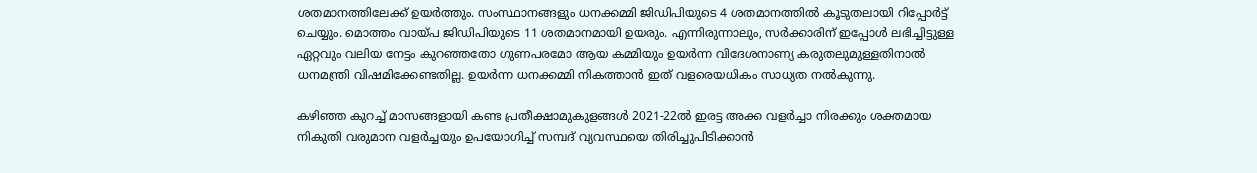ശതമാനത്തിലേക്ക് ഉയര്‍ത്തും. സംസ്ഥാനങ്ങളും ധനക്കമ്മി ജിഡിപിയുടെ 4 ശതമാനത്തില്‍ കൂടുതലായി റിപ്പോര്‍ട്ട് ചെയ്യും. മൊത്തം വായ്‌പ ജിഡിപിയുടെ 11 ശതമാനമായി ഉയരും. എന്നിരുന്നാലും, സര്‍ക്കാരിന് ഇപ്പോള്‍ ലഭിച്ചിട്ടുള്ള ഏറ്റവും വലിയ നേട്ടം കുറഞ്ഞതോ ഗുണപരമോ ആയ കമ്മിയും ഉയര്‍ന്ന വിദേശനാണ്യ കരുതലുമുള്ളതിനാല്‍ ധനമന്ത്രി വിഷമിക്കേണ്ടതില്ല. ഉയര്‍ന്ന ധനക്കമ്മി നികത്താന്‍ ഇത് വളരെയധികം സാധ്യത നല്‍കുന്നു.

കഴിഞ്ഞ കുറച്ച് മാസങ്ങളായി കണ്ട പ്രതീക്ഷാമുകുളങ്ങള്‍ 2021-22ല്‍ ഇരട്ട അക്ക വളര്‍ച്ചാ നിരക്കും ശക്തമായ നികുതി വരുമാന വളര്‍ച്ചയും ഉപയോഗിച്ച് സമ്പദ് വ്യവസ്ഥയെ തിരിച്ചുപിടിക്കാന്‍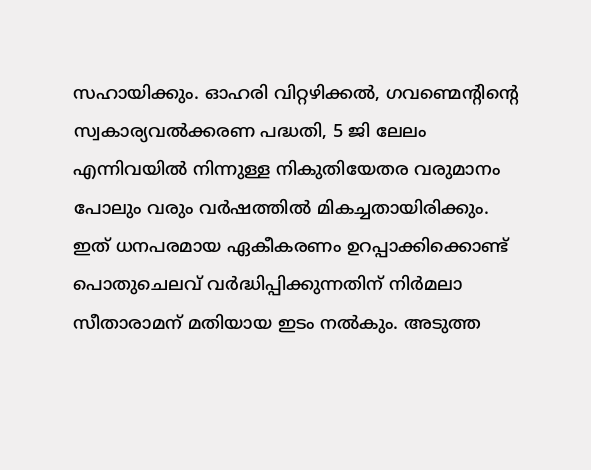സഹായിക്കും. ഓഹരി വിറ്റഴിക്കല്‍, ഗവണ്മെന്റിന്റെ സ്വകാര്യവല്‍ക്കരണ പദ്ധതി, 5 ജി ലേലം എന്നിവയില്‍ നിന്നുള്ള നികുതിയേതര വരുമാനം പോലും വരും വര്‍ഷത്തില്‍ മികച്ചതായിരിക്കും. ഇത് ധനപരമായ ഏകീകരണം ഉറപ്പാക്കിക്കൊണ്ട് പൊതുചെലവ് വര്‍ദ്ധിപ്പിക്കുന്നതിന് നിര്‍മലാ സീതാരാമന് മതിയായ ഇടം നല്‍കും. അടുത്ത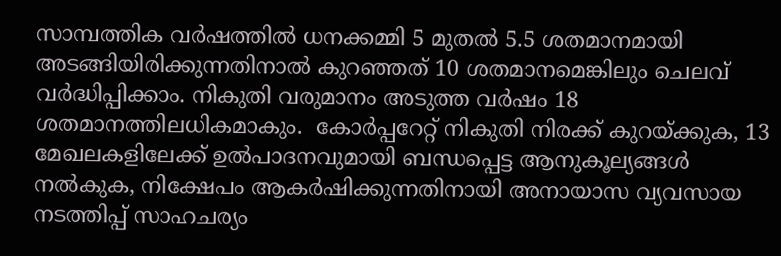സാമ്പത്തിക വര്‍ഷത്തില്‍ ധനക്കമ്മി 5 മുതല്‍ 5.5 ശതമാനമായി അടങ്ങിയിരിക്കുന്നതിനാല്‍ കുറഞ്ഞത് 10 ശതമാനമെങ്കിലും ചെലവ് വര്‍ദ്ധിപ്പിക്കാം. നികുതി വരുമാനം അടുത്ത വര്‍ഷം 18 ശതമാനത്തിലധികമാകും.  കോര്‍പ്പറേറ്റ് നികുതി നിരക്ക് കുറയ്‌ക്കുക, 13 മേഖലകളിലേക്ക് ഉല്‍പാദനവുമായി ബന്ധപ്പെട്ട ആനുകൂല്യങ്ങള്‍ നല്‍കുക, നിക്ഷേപം ആകര്‍ഷിക്കുന്നതിനായി അനായാസ വ്യവസായ നടത്തിപ്പ് സാഹചര്യം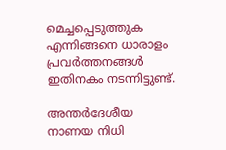മെച്ചപ്പെടുത്തുക എന്നിങ്ങനെ ധാരാളം പ്രവര്‍ത്തനങ്ങള്‍ ഇതിനകം നടന്നിട്ടുണ്ട്.

അന്തര്‍ദേശീയ നാണയ നിധി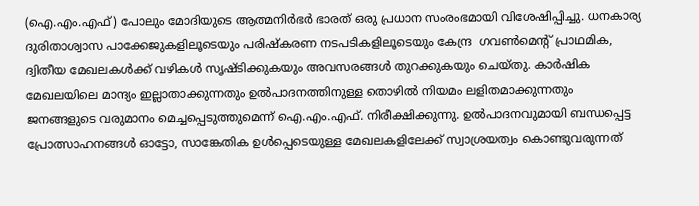(ഐ.എം.എഫ്) പോലും മോദിയുടെ ആത്മനിര്‍ഭര്‍ ഭാരത് ഒരു പ്രധാന സംരംഭമായി വിശേഷിപ്പിച്ചു. ധനകാര്യ ദുരിതാശ്വാസ പാക്കേജുകളിലൂടെയും പരിഷ്‌കരണ നടപടികളിലൂടെയും കേന്ദ്ര  ഗവണ്‍മെന്റ് പ്രാഥമിക, ദ്വിതീയ മേഖലകള്‍ക്ക് വഴികള്‍ സൃഷ്ടിക്കുകയും അവസരങ്ങള്‍ തുറക്കുകയും ചെയ്തു. കാര്‍ഷിക മേഖലയിലെ മാന്ദ്യം ഇല്ലാതാക്കുന്നതും ഉല്‍പാദനത്തിനുള്ള തൊഴില്‍ നിയമം ലളിതമാക്കുന്നതും ജനങ്ങളുടെ വരുമാനം മെച്ചപ്പെടുത്തുമെന്ന് ഐ.എം.എഫ്. നിരീക്ഷിക്കുന്നു. ഉല്‍പാദനവുമായി ബന്ധപ്പെട്ട പ്രോത്സാഹനങ്ങള്‍ ഓട്ടോ, സാങ്കേതിക ഉള്‍പ്പെടെയുള്ള മേഖലകളിലേക്ക് സ്വാശ്രയത്വം കൊണ്ടുവരുന്നത്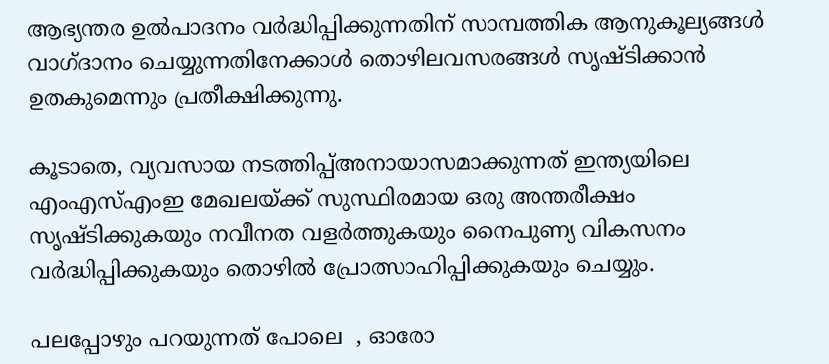ആഭ്യന്തര ഉല്‍പാദനം വര്‍ദ്ധിപ്പിക്കുന്നതിന് സാമ്പത്തിക ആനുകൂല്യങ്ങള്‍ വാഗ്ദാനം ചെയ്യുന്നതിനേക്കാള്‍ തൊഴിലവസരങ്ങള്‍ സൃഷ്ടിക്കാന്‍ ഉതകുമെന്നും പ്രതീക്ഷിക്കുന്നു.

കൂടാതെ, വ്യവസായ നടത്തിപ്പ്അനായാസമാക്കുന്നത് ഇന്ത്യയിലെ എംഎസ്എംഇ മേഖലയ്‌ക്ക് സുസ്ഥിരമായ ഒരു അന്തരീക്ഷം സൃഷ്ടിക്കുകയും നവീനത വളര്‍ത്തുകയും നൈപുണ്യ വികസനം വര്‍ദ്ധിപ്പിക്കുകയും തൊഴില്‍ പ്രോത്സാഹിപ്പിക്കുകയും ചെയ്യും.

പലപ്പോഴും പറയുന്നത് പോലെ  , ഓരോ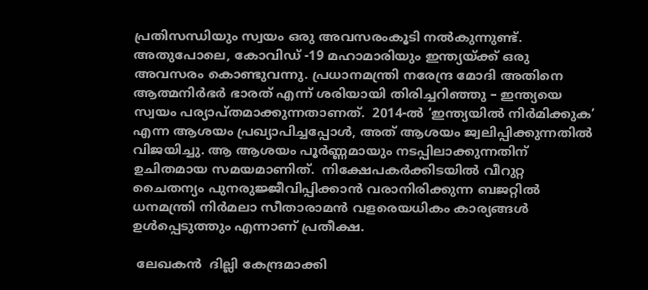പ്രതിസന്ധിയും സ്വയം ഒരു അവസരംകൂടി നല്‍കുന്നുണ്ട്. അതുപോലെ, കോവിഡ് -19 മഹാമാരിയും ഇന്ത്യയ്‌ക്ക് ഒരു അവസരം കൊണ്ടുവന്നു. പ്രധാനമന്ത്രി നരേന്ദ്ര മോദി അതിനെ ആത്മനിര്‍ഭര്‍ ഭാരത് എന്ന് ശരിയായി തിരിച്ചറിഞ്ഞു – ഇന്ത്യയെ സ്വയം പര്യാപ്തമാക്കുന്നതാണത്.  2014-ല്‍ ‘ഇന്ത്യയില്‍ നിര്‍മിക്കുക’ എന്ന ആശയം പ്രഖ്യാപിച്ചപ്പോള്‍, അത് ആശയം ജ്വലിപ്പിക്കുന്നതില്‍ വിജയിച്ചു. ആ ആശയം പൂര്‍ണ്ണമായും നടപ്പിലാക്കുന്നതിന് ഉചിതമായ സമയമാണിത്.  നിക്ഷേപകര്‍ക്കിടയില്‍ വീറുറ്റ ചൈതന്യം പുനരുജ്ജീവിപ്പിക്കാന്‍ വരാനിരിക്കുന്ന ബജറ്റില്‍ ധനമന്ത്രി നിര്‍മലാ സീതാരാമന്‍ വളരെയധികം കാര്യങ്ങള്‍ ഉള്‍പ്പെടുത്തും എന്നാണ് പ്രതീക്ഷ.

 ലേഖകന്‍  ദില്ലി കേന്ദ്രമാക്കി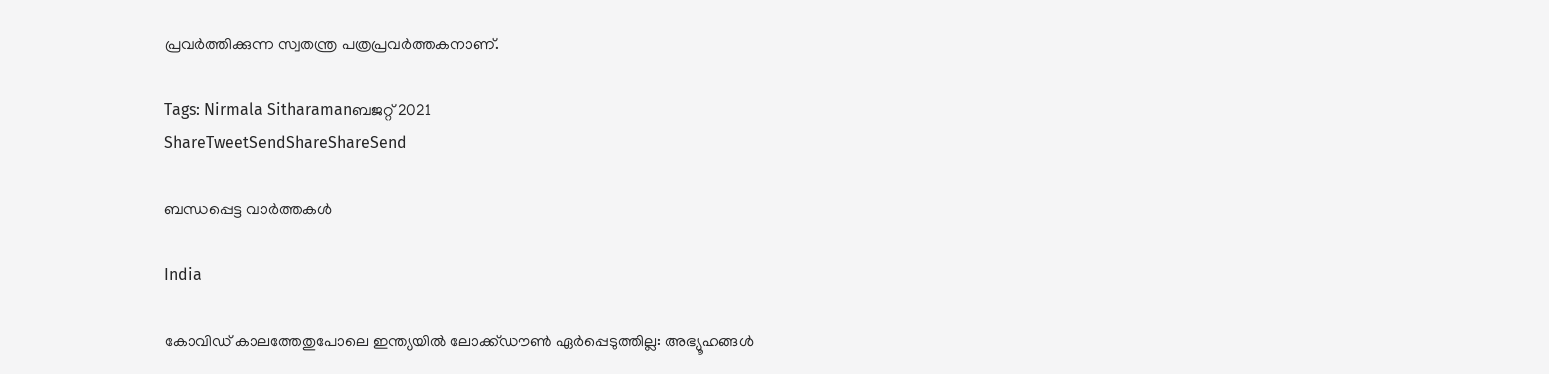പ്രവര്‍ത്തിക്കുന്ന സ്വതന്ത്ര പത്രപ്രവര്‍ത്തകനാണ്.

Tags: Nirmala Sitharamanബജറ്റ് 2021
ShareTweetSendShareShareSend

ബന്ധപ്പെട്ട വാര്‍ത്തകള്‍

India

കോവിഡ് കാലത്തേതുപോലെ ഇന്ത്യയിൽ ലോക്ക്ഡൗൺ ഏർപ്പെടുത്തില്ല: അഭ്യൂഹങ്ങൾ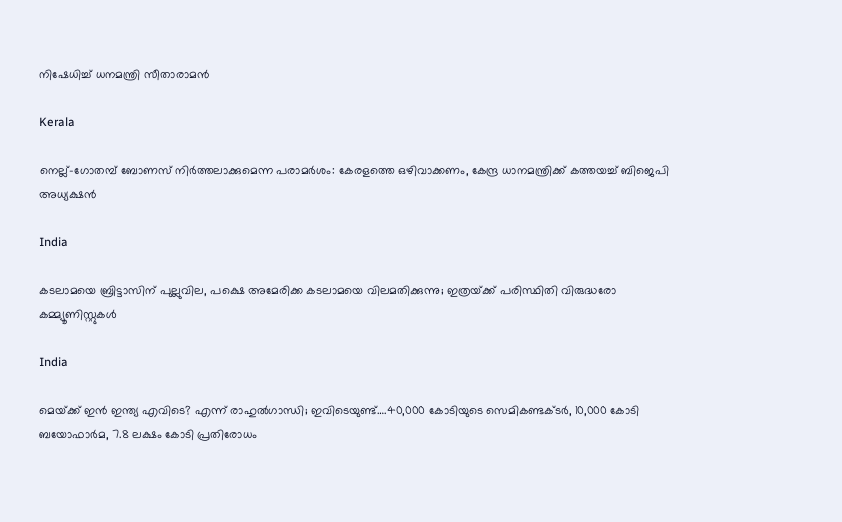നിഷേധിച്ച് ധനമന്ത്രി സീതാരാമൻ

Kerala

നെല്ല്-ഗോതമ്പ് ബോണസ് നിർത്തലാക്കുമെന്ന പരാമർശം: കേരളത്തെ ഒഴിവാക്കണം, കേന്ദ്ര ധാനമന്ത്രിക്ക് കത്തയച്ച് ബിജെപി അധ്യക്ഷൻ

India

കടലാമയെ ബ്രിട്ടാസിന് പുല്ലുവില, പക്ഷെ അമേരിക്ക കടലാമയെ വിലമതിക്കുന്നു; ഇത്രയ്‌ക്ക് പരിസ്ഥിതി വിരുദ്ധരോ കമ്മ്യൂണിസ്റ്റുകള്‍

India

മെയ്‌ക്ക് ഇൻ ഇന്ത്യ എവിടെ? എന്ന് രാഹുല്‍ഗാന്ധി; ഇവിടെയുണ്ട്….40,000 കോടിയുടെ സെമികണ്ടക്ടര്‍, 10,000 കോടി ബയോഫാര്‍മ, 7.8 ലക്ഷം കോടി പ്രതിരോധം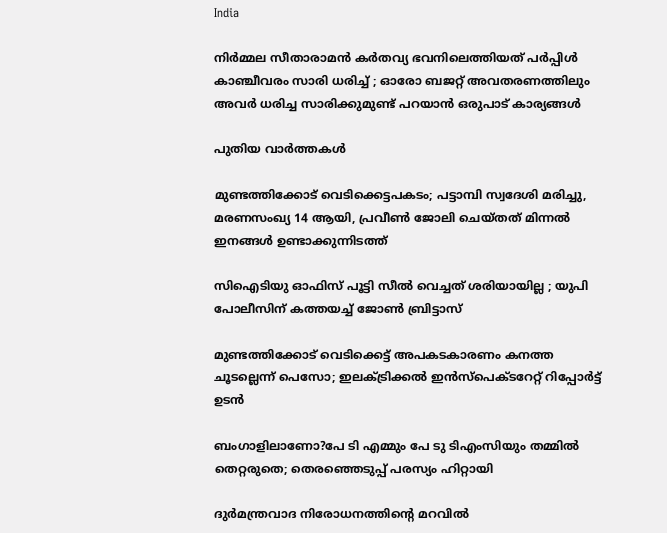India

നിർമ്മല സീതാരാമൻ കർതവ്യ ഭവനിലെത്തിയത് പർപ്പിൾ കാഞ്ചീവരം സാരി ധരിച്ച് ; ഓരോ ബജറ്റ് അവതരണത്തിലും അവർ ധരിച്ച സാരിക്കുമുണ്ട് പറയാൻ ഒരുപാട് കാര്യങ്ങൾ

പുതിയ വാര്‍ത്തകള്‍

മുണ്ടത്തിക്കോട് വെടിക്കെട്ടപകടം; പട്ടാമ്പി സ്വദേശി മരിച്ചു, മരണസംഖ്യ 14 ആയി, പ്രവീൺ ജോലി ചെയ്തത് മിന്നൽ ഇനങ്ങൾ ഉണ്ടാക്കുന്നിടത്ത്

സിഐടിയു ഓഫിസ് പൂട്ടി സീൽ വെച്ചത് ശരിയായില്ല ; യുപി പോലീസിന് കത്തയച്ച് ജോൺ ബ്രിട്ടാസ്

മുണ്ടത്തിക്കോട് വെടിക്കെട്ട് അപകടകാരണം കനത്ത ചൂടല്ലെന്ന് പെസോ; ഇലക്‌ട്രിക്കൽ ഇൻസ്‌പെക്‌ടറേറ്റ് റിപ്പോർട്ട് ഉടൻ

ബംഗാളിലാണോ?പേ ടി എമ്മും പേ ടു ടിഎംസിയും തമ്മിൽ തെറ്റരുതെ; തെരഞ്ഞെടുപ്പ് പരസ്യം ഹിറ്റായി

ദുര്‍മന്ത്രവാദ നിരോധനത്തിന്റെ മറവില്‍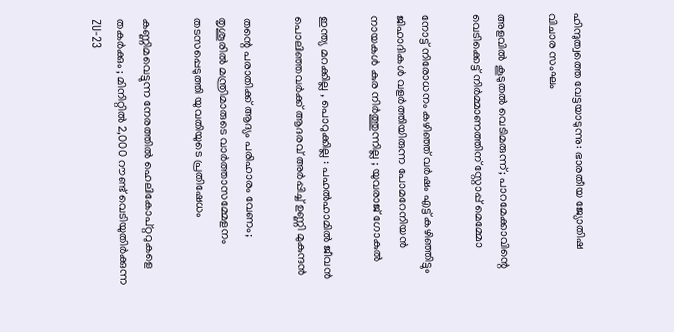ഹിന്ദുത്വത്തെ വേട്ടയാടുന്നു: ഭാരതീയ ജ്യോതിഷ വിചാര സംഘം

അളവിൽ കൂടുതൽ വെടിമരുന്ന്; പാറമേക്കാവിന്റെ വെടിക്കെട്ട് നിർമ്മാണത്തിന് സ്റ്റോപ്പ് മെമ്മോ

നോട്ട് നിരോധനം കഴിഞ്ഞ് വര്‍ഷം എട്ട് കഴിഞ്ഞിട്ടും ജിഹാദികള്‍ വളര്‍ത്തിയിരുന്ന പോമറേനിയന്‍ നായകള്‍ കുര നിർത്തുന്നില്ല ; യുവരാജ് ഗോകുൽ

ഇന്ത്യ മറക്കില്ല , പൊറുക്കില്ല : പഹൽഹാമിൽ ജീവൻ പൊലിഞ്ഞവർക്ക് ആദരവ് അർപ്പിച്ച് ഉണ്ണി മുകുന്ദൻ

തന്റെ പരാതിക്ക് ആദ്യം പരിഹാരം വേണം; തൃശൂരിൽ മന്ത്രിമാരുടെ വാർത്താസമ്മേളനം തടസപ്പെടുത്തി യുവതിയുടെ പ്രതിഷേധം

കണ്ണിമവെട്ടുന്ന നേരത്തിൽ ഹെലികോപ്റ്ററുകളെ തകർക്കും ; മിനിറ്റിൽ 2,000 റൗണ്ട് വെടിയുതിർക്കുന്ന ZU-23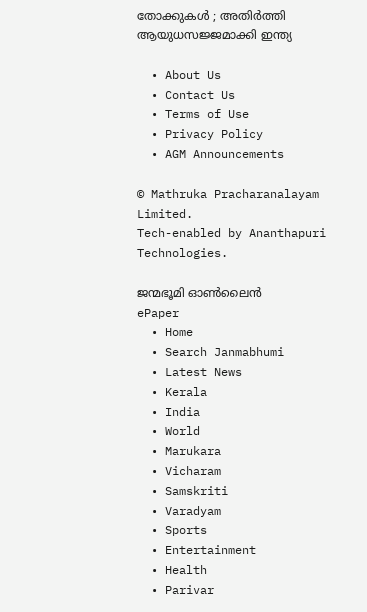തോക്കുകൾ ; അതിർത്തി ആയുധസജ്ജമാക്കി ഇന്ത്യ

  • About Us
  • Contact Us
  • Terms of Use
  • Privacy Policy
  • AGM Announcements

© Mathruka Pracharanalayam Limited.
Tech-enabled by Ananthapuri Technologies.

ജന്മഭൂമി ഓണ്‍ലൈന്‍
ePaper
  • Home
  • Search Janmabhumi
  • Latest News
  • Kerala
  • India
  • World
  • Marukara
  • Vicharam
  • Samskriti
  • Varadyam
  • Sports
  • Entertainment
  • Health
  • Parivar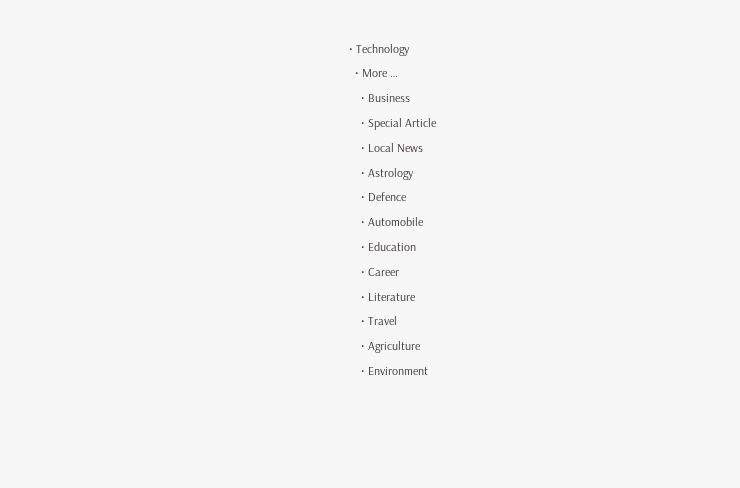• Technology
  • More …
    • Business
    • Special Article
    • Local News
    • Astrology
    • Defence
    • Automobile
    • Education
    • Career
    • Literature
    • Travel
    • Agriculture
    • Environment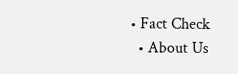• Fact Check
  • About Us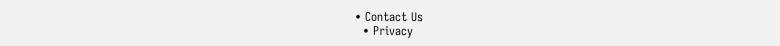• Contact Us
  • Privacy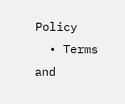Policy
  • Terms and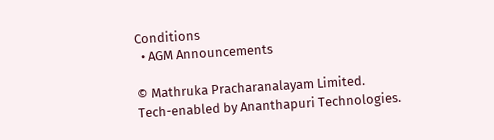Conditions
  • AGM Announcements

© Mathruka Pracharanalayam Limited.
Tech-enabled by Ananthapuri Technologies.